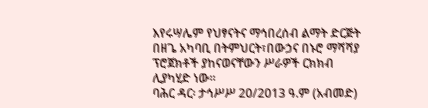እየሩሣሌም የህፃናትና ማኅበረሰብ ልማት ድርጅት በዘጌ አካባቢ በትምህርት፣በውኃና በኑሮ ማሻሻያ ፕሮጀክቶች ያከናወናቸውን ሥራዎች ርክክብ ሊያካሂድ ነው።
ባሕር ዳር፡ ታኅሥሥ 20/2013 ዓ.ም (አብመድ)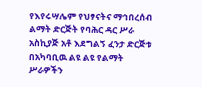የእየሩሣሌም የህፃናትና ማኅበረሰብ ልማት ድርጅት የባሕር ዳር ሥራ አስኪያጅ አቶ እደግልኝ ፈንታ ድርጅቱ በአካባቢዉ ልዩ ልዩ የልማት ሥራዎችን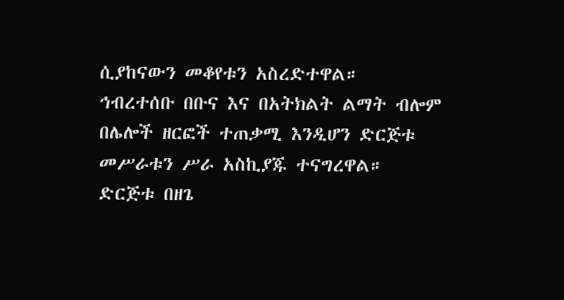ሲያከናውን መቆየቱን አስረድተዋል።
ኅብረተሰቡ በቡና እና በአትክልት ልማት ብሎም በሌሎች ዘርፎች ተጠቃሚ እንዲሆን ድርጅቱ መሥራቱን ሥራ አስኪያጁ ተናግረዋል።
ድርጅቱ በዘጌ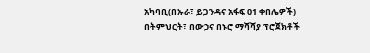አካባቢ(በኡራ፣ ይጋንዳና አፋፍ 01 ቀበሌዎች) በትምህርት፣ በውኃና በኑሮ ማሻሻያ ፕሮጀክቶች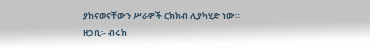ያከናወናቸውን ሥራዎች ርክክብ ሊያካሂድ ነው።
ዘጋቢ፡- ብሩክ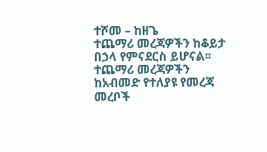ተሾመ – ከዘጌ
ተጨማሪ መረጃዎችን ከቆይታ በኃላ የምናደርስ ይሆናል፡፡
ተጨማሪ መረጃዎችን ከአብመድ የተለያዩ የመረጃ መረቦች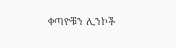ቀጣዮቹን ሊንኮች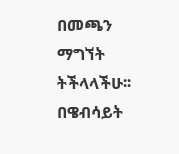በመጫን ማግኘት ትችላላችሁ፡፡
በዌብሳይት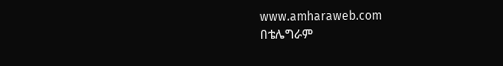www.amharaweb.com
በቴሌግራም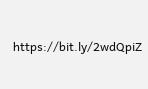https://bit.ly/2wdQpiZ